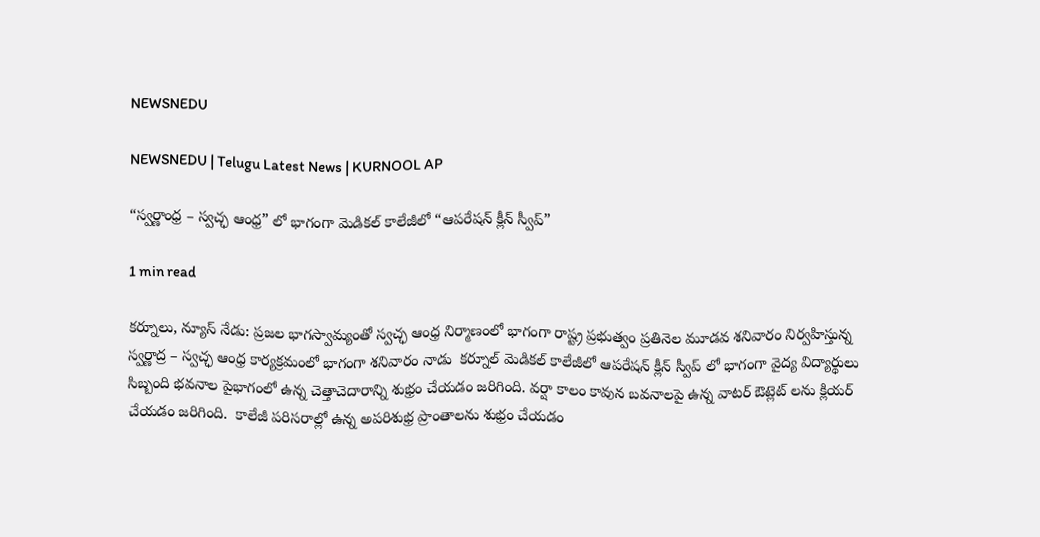NEWSNEDU

NEWSNEDU | Telugu Latest News | KURNOOL AP

“స్వర్ణాంధ్ర – స్వచ్ఛ ఆంధ్ర” లో భాగంగా మెడికల్ కాలేజీలో “ఆపరేషన్ క్లీన్ స్వీప్”

1 min read

కర్నూలు, న్యూస్ నేడు: ప్రజల భాగస్వామ్యంతో స్వచ్ఛ ఆంధ్ర నిర్మాణంలో భాగంగా రాష్ట్ర ప్రభుత్వం ప్రతినెల మూడవ శనివారం నిర్వహిస్తున్న స్వర్ణాద్ర – స్వచ్ఛ ఆంధ్ర కార్యక్రమంలో భాగంగా శనివారం నాడు  కర్నూల్ మెడికల్ కాలేజీలో ఆపరేషన్ క్లీన్ స్వీప్ లో భాగంగా వైద్య విద్యార్థులు సిబ్బంది భవనాల పైభాగంలో ఉన్న చెత్తాచెదారాన్ని శుభ్రం చేయడం జరిగింది. వర్షా కాలం కావున బవనాలపై ఉన్న వాటర్ ఔట్లెట్ లను క్లియర్ చేయడం జరిగింది.  కాలేజీ పరిసరాల్లో ఉన్న అపరిశుభ్ర ప్రాంతాలను శుభ్రం చేయడం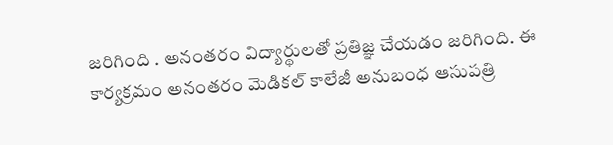జరిగింది . అనంతరం విద్యార్థులతో ప్రతిజ్ఞ చేయడం జరిగింది. ఈ కార్యక్రమం అనంతరం మెడికల్ కాలేజీ అనుబంధ ఆసుపత్రి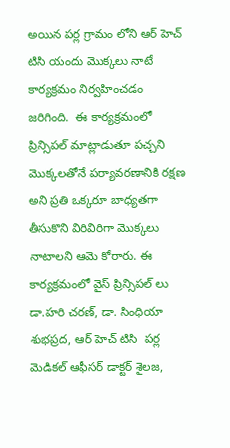అయిన పర్ల గ్రామం లోని ఆర్ హెచ్ టిసి యందు మొక్కలు నాటే కార్యక్రమం నిర్వహించడం జరిగింది.  ఈ కార్యక్రమంలో ప్రిన్సిపల్ మాట్లాడుతూ పచ్చని మొక్కలతోనే పర్యావరణానికి రక్షణ అని ప్రతి ఒక్కరూ బాధ్యతగా తీసుకొని విరివిరిగా మొక్కలు నాటాలని ఆమె కోరారు. ఈ కార్యక్రమంలో వైస్ ప్రిన్సిపల్ లు డా.హరి చరణ్, డా. సింధియా శుభప్రద, ఆర్ హెచ్ టిసి  పర్ల మెడికల్ ఆఫీసర్ డాక్టర్ శైలజ,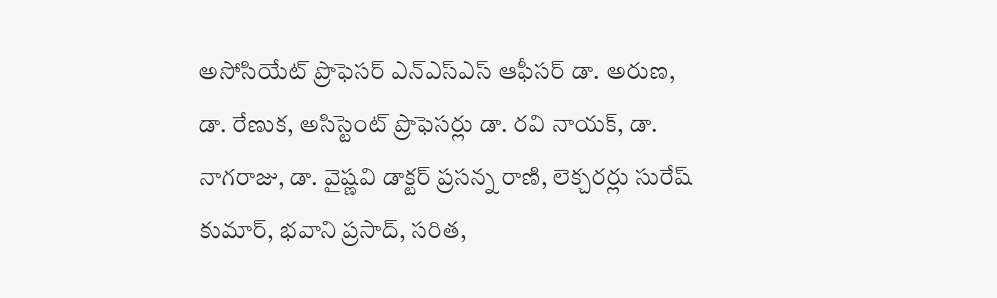అసోసియేట్ ప్రొఫెసర్ ఎన్ఎస్ఎస్ ఆఫీసర్ డా. అరుణ, డా. రేణుక, అసిస్టెంట్ ప్రొఫెసర్లు డా. రవి నాయక్, డా. నాగరాజు, డా. వైష్ణవి డాక్టర్ ప్రసన్న రాణి, లెక్చరర్లు సురేష్ కుమార్, భవాని ప్రసాద్, సరిత,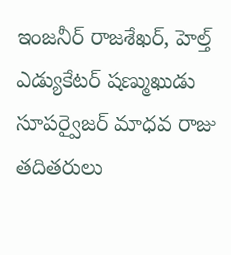ఇంజనీర్ రాజశేఖర్, హెల్త్ ఎడ్యుకేటర్ షణ్ముఖుడు సూపర్వైజర్ మాధవ రాజు తదితరులు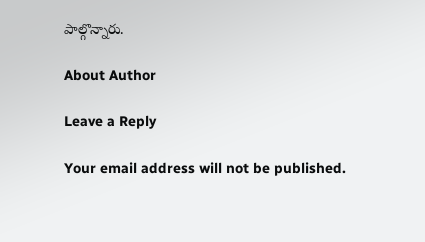పాల్గొన్నారు.

About Author

Leave a Reply

Your email address will not be published.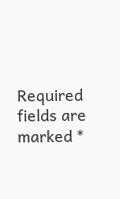Required fields are marked *